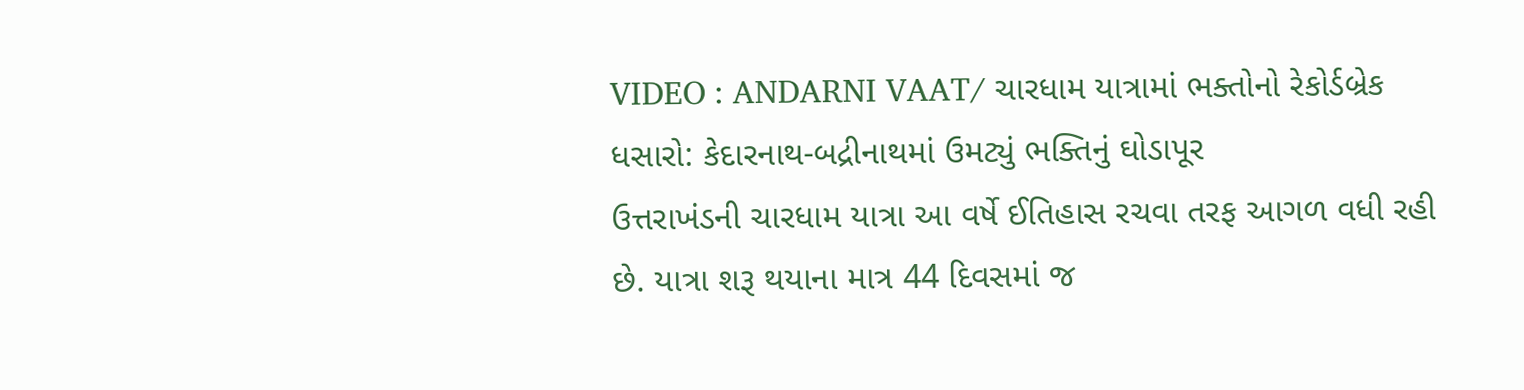VIDEO : ANDARNI VAAT/ ચારધામ યાત્રામાં ભક્તોનો રેકોર્ડબ્રેક ધસારો: કેદારનાથ-બદ્રીનાથમાં ઉમટ્યું ભક્તિનું ઘોડાપૂર
ઉત્તરાખંડની ચારધામ યાત્રા આ વર્ષે ઈતિહાસ રચવા તરફ આગળ વધી રહી છે. યાત્રા શરૂ થયાના માત્ર 44 દિવસમાં જ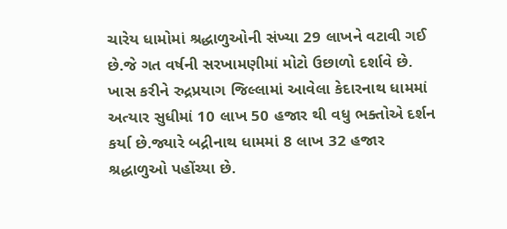ચારેય ધામોમાં શ્રદ્ધાળુઓની સંખ્યા 29 લાખને વટાવી ગઈ છે.જે ગત વર્ષની સરખામણીમાં મોટો ઉછાળો દર્શાવે છે. ખાસ કરીને રુદ્રપ્રયાગ જિલ્લામાં આવેલા કેદારનાથ ધામમાં અત્યાર સુધીમાં 10 લાખ 50 હજાર થી વધુ ભક્તોએ દર્શન કર્યા છે.જ્યારે બદ્રીનાથ ધામમાં 8 લાખ 32 હજાર શ્રદ્ધાળુઓ પહોંચ્યા છે.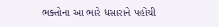ભક્તોના આ ભારે ધસારાને પહોંચી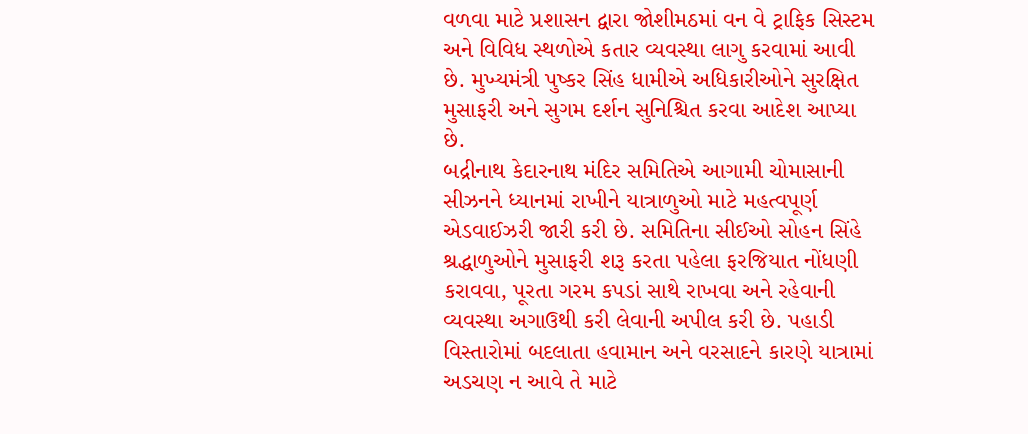વળવા માટે પ્રશાસન દ્વારા જોશીમઠમાં વન વે ટ્રાફિક સિસ્ટમ અને વિવિધ સ્થળોએ કતાર વ્યવસ્થા લાગુ કરવામાં આવી છે. મુખ્યમંત્રી પુષ્કર સિંહ ધામીએ અધિકારીઓને સુરક્ષિત મુસાફરી અને સુગમ દર્શન સુનિશ્ચિત કરવા આદેશ આપ્યા છે.
બદ્રીનાથ કેદારનાથ મંદિર સમિતિએ આગામી ચોમાસાની સીઝનને ધ્યાનમાં રાખીને યાત્રાળુઓ માટે મહત્વપૂર્ણ એડવાઈઝરી જારી કરી છે. સમિતિના સીઈઓ સોહન સિંહે શ્રદ્ધાળુઓને મુસાફરી શરૂ કરતા પહેલા ફરજિયાત નોંધણી કરાવવા, પૂરતા ગરમ કપડાં સાથે રાખવા અને રહેવાની વ્યવસ્થા અગાઉથી કરી લેવાની અપીલ કરી છે. પહાડી વિસ્તારોમાં બદલાતા હવામાન અને વરસાદને કારણે યાત્રામાં અડચણ ન આવે તે માટે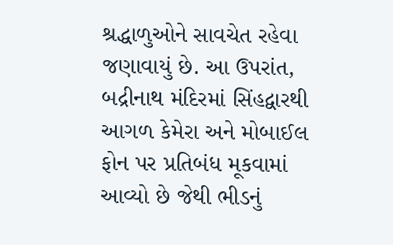શ્રદ્ધાળુઓને સાવચેત રહેવા જણાવાયું છે. આ ઉપરાંત, બદ્રીનાથ મંદિરમાં સિંહદ્વારથી આગળ કેમેરા અને મોબાઈલ ફોન પર પ્રતિબંધ મૂકવામાં આવ્યો છે જેથી ભીડનું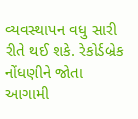વ્યવસ્થાપન વધુ સારી રીતે થઈ શકે. રેકોર્ડબ્રેક નોંધણીને જોતા આગામી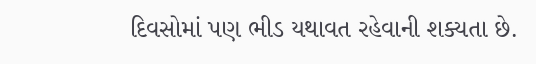દિવસોમાં પણ ભીડ યથાવત રહેવાની શક્યતા છે.